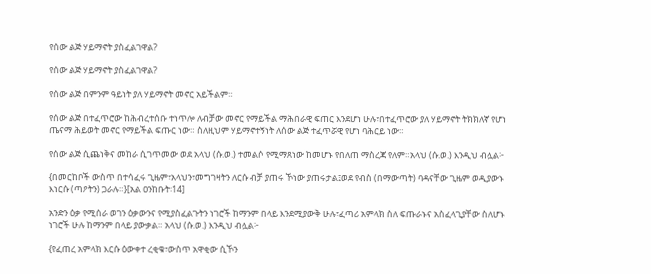የሰው ልጅ ሃይማኖት ያስፈልገዋል?

የሰው ልጅ ሃይማኖት ያስፈልገዋል?

የሰው ልጅ በምንም ዓይነት ያለ ሃይማኖት መኖር አይችልም።

የሰው ልጅ በተፈጥሮው ከሕብረተሰቡ ተነጥሎ ለብቻው መኖር የማይችል ማሕበራዊ ፍጠር እንደሆነ ሁሉ፣በተፈጥሮው ያለ ሃይማኖት ትክክለኛ የሆነ ጤናማ ሕይወት መኖር የማይችል ፍጡር ነው። ስለዚህም ሃይማኖተኝነት ለሰው ልጅ ተፈጥሯዊ የሆነ ባሕርይ ነው።

የሰው ልጅ ሲጨነቅና መከራ ሲገጥመው ወደ አላህ (ሱ.ወ.) ተመልሶ የሚማጸነው ከመሆኑ የበለጠ ማስረጃ የለም።አላህ (ሱ.ወ.) እንዲህ ብሏል፦

{በመርከቦች ውስጥ በተሳፈሩ ጊዜም፣አላህን፣መግገዛትን ለርሱ ብቻ ያጠሩ ኾነው ያጠሩታል፤ወደ የብስ (በማውጣት) ባዳናቸው ጊዜም ወዲያውኑ እነርሱ (ጣዖትን) ጋራሉ።}[አል ዐንከቡት፡14]

አንድን ዕቃ የሚሰራ ወገን ዕቃውንና የሚያስፈልጉትን ነገሮች ከማንም በላይ እንደሚያውቅ ሁሉ፣ፈጣሪ አምላክ ስለ ፍጡራኑና አስፈላጊያቸው ስለሆኑ ነገሮች ሁሉ ከማንም በላይ ያውቃል። አላህ (ሱ.ወ.) እንዲህ ብሏል፦

{የፈጠረ አምላክ እርሱ ዕውቀተ ረቂቁ፣ውስጥ አዋቂው ሲኾን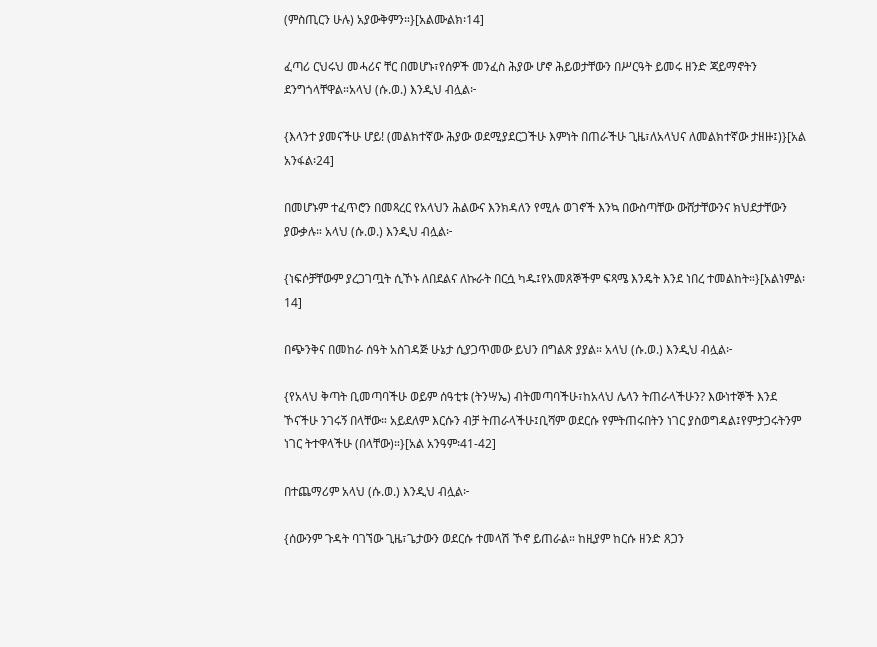(ምስጢርን ሁሉ) አያውቅምን።}[አልሙልክ፡14]

ፈጣሪ ርህሩህ መሓሪና ቸር በመሆኑ፣የሰዎች መንፈስ ሕያው ሆኖ ሕይወታቸውን በሥርዓት ይመሩ ዘንድ ጃይማኖትን ደንግጎላቸዋል።አላህ (ሱ.ወ.) እንዲህ ብሏል፦

{እላንተ ያመናችሁ ሆይ! (መልክተኛው ሕያው ወደሚያደርጋችሁ እምነት በጠራችሁ ጊዜ፣ለአላህና ለመልክተኛው ታዘዙ፤)}[አል አንፋል፡24]

በመሆኑም ተፈጥሮን በመጻረር የአላህን ሕልውና እንክዳለን የሚሉ ወገኖች እንኳ በውስጣቸው ውሸታቸውንና ክህደታቸውን ያውቃሉ። አላህ (ሱ.ወ.) እንዲህ ብሏል፦

{ነፍሶቻቸውም ያረጋገጧት ሲኾኑ ለበደልና ለኩራት በርሷ ካዱ፤የአመጸኞችም ፍጻሜ እንዴት እንደ ነበረ ተመልከት።}[አልነምል፡14]

በጭንቅና በመከራ ሰዓት አስገዳጅ ሁኔታ ሲያጋጥመው ይህን በግልጽ ያያል። አላህ (ሱ.ወ.) እንዲህ ብሏል፦

{የአላህ ቅጣት ቢመጣባችሁ ወይም ሰዓቲቱ (ትንሣኤ) ብትመጣባችሁ፣ከአላህ ሌላን ትጠራላችሁን? እውነተኞች እንደ ኾናችሁ ንገሩኝ በላቸው። አይደለም እርሱን ብቻ ትጠራላችሁ፤ቢሻም ወደርሱ የምትጠሩበትን ነገር ያስወግዳል፤የምታጋሩትንም ነገር ትተዋላችሁ (በላቸው)።}[አል አንዓም፡41-42]

በተጨማሪም አላህ (ሱ.ወ.) እንዲህ ብሏል፦

{ሰውንም ጉዳት ባገኘው ጊዜ፣ጌታውን ወደርሱ ተመላሽ ኾኖ ይጠራል። ከዚያም ከርሱ ዘንድ ጸጋን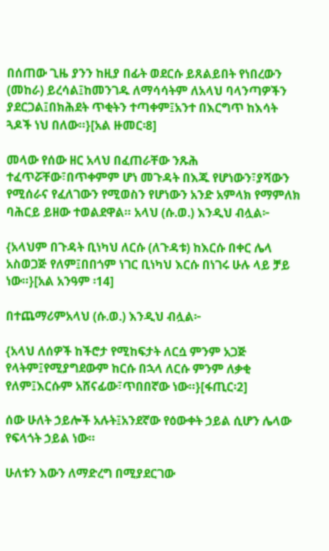በሰጠው ጊዜ ያንን ከዚያ በፊት ወደርሱ ይጸልይበት የነበረውን (መከራ) ይረሳል፤ከመንገዱ ለማሳሳትም ለአላህ ባላንጣዎችን ያደርጋል፤በክሕደት ጥቂትን ተጣቀም፤አንተ በእርግጥ ከእሳት ጓዶች ነህ በለው።}[አል ዙመር፡8]

መላው የሰው ዘር አላህ በፈጠራቸው ንጹሕ ተፈጥሯቸው፣በጥቀምም ሆነ መጉዳት በእጁ የሆነውን፣ያሻውን የሚሰራና የፈለገውን የሚወስን የሆነውን አንድ አምላክ የማምለክ ባሕርይ ይዘው ተወልደዋል። አላህ (ሱ.ወ.) እንዲህ ብሏል፦

{አላህም በጉዳት ቢነካህ ለርሱ (ለጉዳቱ) ከእርሱ በቀር ሌላ አስወጋጅ የለም፤በበጎም ነገር ቢነካህ እርሱ በነገሩ ሁሉ ላይ ቻይ ነው።}[አል አንዓም ፡14]

በተጨማሪምአላህ (ሱ.ወ.) እንዲህ ብሏል፦

{አላህ ለሰዎች ከችሮታ የሚከፍታት ለርሷ ምንም አጋጅ የላትም፤የሚያግደውም ከርሱ በኋላ ለርሱ ምንም ለቃቂ የለም፤እርሱም አሸናፊው፣ጥበበኛው ነው።}[ፋጢር፡2]

ሰው ሁለት ኃይሎች አሉት፤አንደኛው የዕውቀት ኃይል ሲሆን ሌላው የፍላጎት ኃይል ነው።

ሁለቱን እውን ለማድረግ በሚያደርገው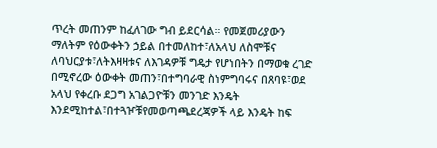ጥረት መጠንም ከፈለገው ግብ ይደርሳል። የመጀመሪያውን ማለትም የዕውቀትን ኃይል በተመለከተ፣ለአላህ ለስሞቹና ለባህርያቱ፣ለትእዛዛቱና ለእገዳዎቹ ግዴታ የሆነበትን በማወቁ ረገድ በሚኖረው ዕውቀት መጠን፣በተግባራዊ ስነምግባሩና በጸባዩ፣ወደ አላህ የቀረቡ ደጋግ አገልጋዮቹን መንገድ እንዴት እንደሚከተል፣በተጓዦቹየመወጣጫደረጃዎች ላይ እንዴት ከፍ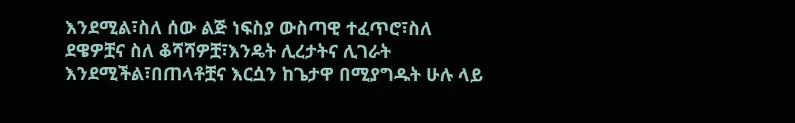እንደሚል፣ስለ ሰው ልጅ ነፍስያ ውስጣዊ ተፈጥሮ፣ስለ ደዌዎቿና ስለ ቆሻሻዎቿ፣እንዴት ሊረታትና ሊገራት እንደሚችል፣በጠላቶቿና እርሷን ከጌታዋ በሚያግዱት ሁሉ ላይ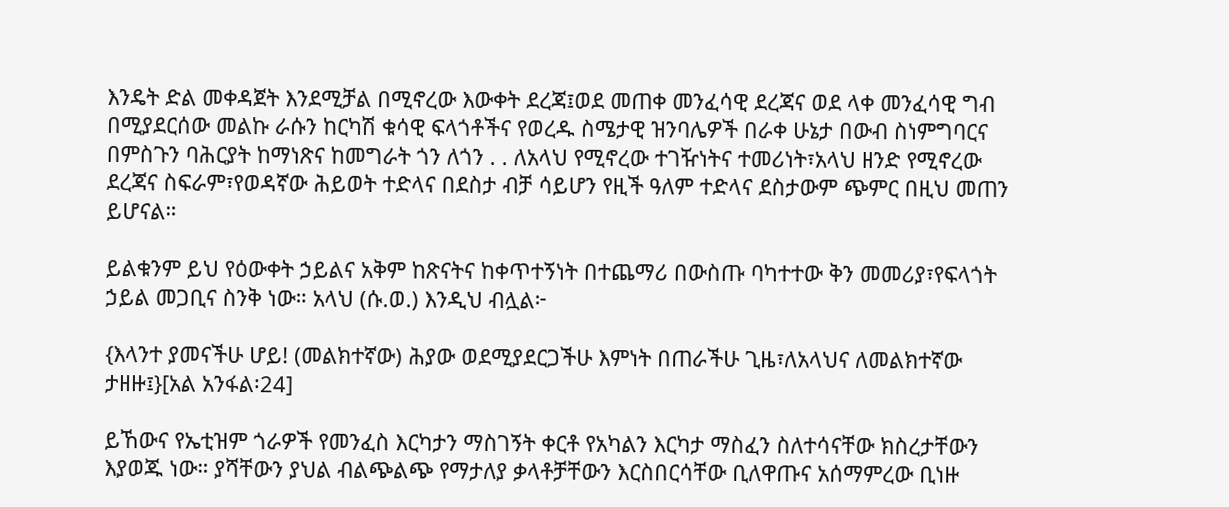እንዴት ድል መቀዳጀት እንደሚቻል በሚኖረው እውቀት ደረጃ፤ወደ መጠቀ መንፈሳዊ ደረጃና ወደ ላቀ መንፈሳዊ ግብ በሚያደርሰው መልኩ ራሱን ከርካሽ ቁሳዊ ፍላጎቶችና የወረዱ ስሜታዊ ዝንባሌዎች በራቀ ሁኔታ በውብ ስነምግባርና በምስጉን ባሕርያት ከማነጽና ከመግራት ጎን ለጎን . . ለአላህ የሚኖረው ተገዥነትና ተመሪነት፣አላህ ዘንድ የሚኖረው ደረጃና ስፍራም፣የወዳኛው ሕይወት ተድላና በደስታ ብቻ ሳይሆን የዚች ዓለም ተድላና ደስታውም ጭምር በዚህ መጠን ይሆናል።

ይልቁንም ይህ የዕውቀት ኃይልና አቅም ከጽናትና ከቀጥተኝነት በተጨማሪ በውስጡ ባካተተው ቅን መመሪያ፣የፍላጎት ኃይል መጋቢና ስንቅ ነው። አላህ (ሱ.ወ.) እንዲህ ብሏል፦

{እላንተ ያመናችሁ ሆይ! (መልክተኛው) ሕያው ወደሚያደርጋችሁ እምነት በጠራችሁ ጊዜ፣ለአላህና ለመልክተኛው ታዘዙ፤}[አል አንፋል፡24]

ይኸውና የኤቲዝም ጎራዎች የመንፈስ እርካታን ማስገኝት ቀርቶ የአካልን እርካታ ማስፈን ስለተሳናቸው ክስረታቸውን እያወጁ ነው። ያሻቸውን ያህል ብልጭልጭ የማታለያ ቃላቶቻቸውን እርስበርሳቸው ቢለዋጡና አሰማምረው ቢነዙ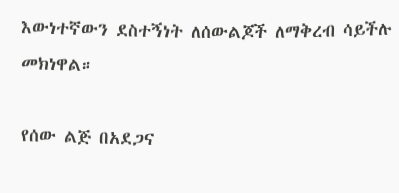እውነተኛውን ደስተኝነት ለሰውልጆች ለማቅረብ ሳይችሉ መክነዋል።

የሰው ልጅ በአደጋና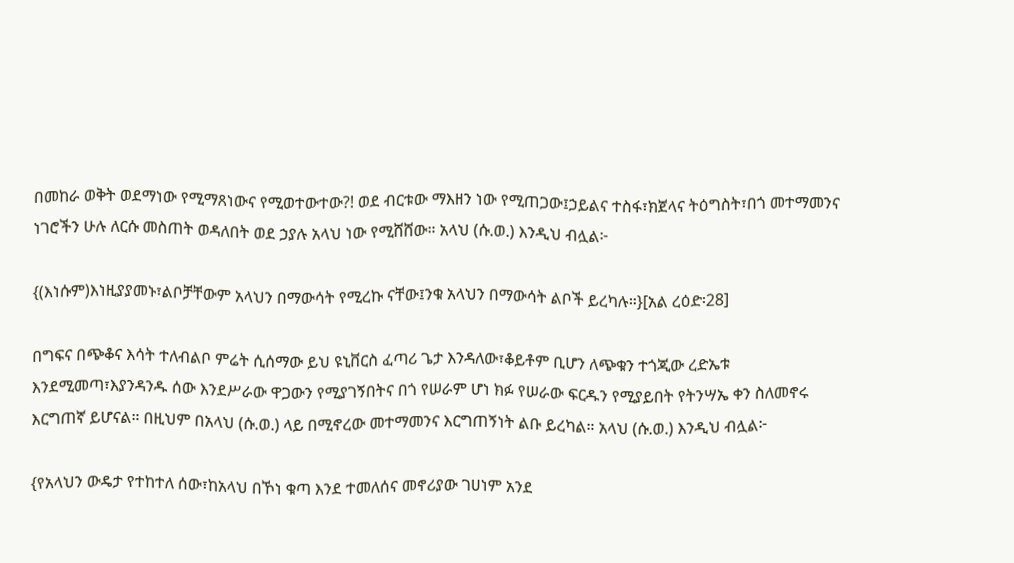በመከራ ወቅት ወደማነው የሚማጸነውና የሚወተውተው?! ወደ ብርቱው ማእዘን ነው የሚጠጋው፤ኃይልና ተስፋ፣ክጀላና ትዕግስት፣በጎ መተማመንና ነገሮችን ሁሉ ለርሱ መስጠት ወዳለበት ወደ ኃያሉ አላህ ነው የሚሸሸው። አላህ (ሱ.ወ.) እንዲህ ብሏል፦

{(እነሱም)እነዚያያመኑ፣ልቦቻቸውም አላህን በማውሳት የሚረኩ ናቸው፤ንቁ አላህን በማውሳት ልቦች ይረካሉ።}[አል ረዕድ፡28]

በግፍና በጭቆና እሳት ተለብልቦ ምሬት ሲሰማው ይህ ዩኒቨርስ ፈጣሪ ጌታ እንዳለው፣ቆይቶም ቢሆን ለጭቁን ተጎጂው ረድኤቱ እንደሚመጣ፣እያንዳንዱ ሰው እንደሥራው ዋጋውን የሚያገኝበትና በጎ የሠራም ሆነ ክፉ የሠራው ፍርዱን የሚያይበት የትንሣኤ ቀን ስለመኖሩ እርግጠኛ ይሆናል። በዚህም በአላህ (ሱ.ወ.) ላይ በሚኖረው መተማመንና እርግጠኝነት ልቡ ይረካል። አላህ (ሱ.ወ.) እንዲህ ብሏል፦

{የአላህን ውዴታ የተከተለ ሰው፣ከአላህ በኾነ ቁጣ እንደ ተመለሰና መኖሪያው ገሀነም አንደ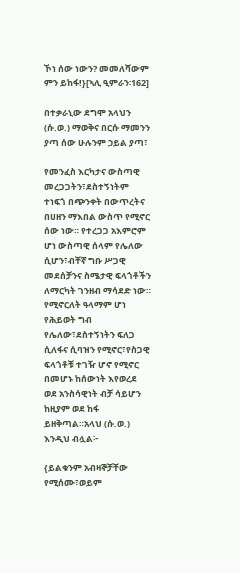ኾነ ሰው ነውን? መመለሻውም ምን ይከፋ!}[ኣሊ ዒምራን፡162]

በተቃራኒው ደግሞ አላህን (ሱ.ወ.) ማወቅና በርሱ ማመንን ያጣ ሰው ሁሉንም ኃይል ያጣ፣

የመንፈስ እርካታና ውስጣዊ መረጋጋትን፣ደስተኝነትም ተነፍጎ በጭንቀት በውጥረትና በሀዘን ማእበል ውስጥ የሚኖር ሰው ነው። የተረጋጋ አእምሮም ሆነ ውስጣዊ ሰላም የሌለው ሲሆን፣ብቸኛ ግቡ ሥጋዊ መደሰቻንና ስሜታዊ ፍላጎቶችን ለማርካት ገንዘብ ማሳደድ ነው። የሚኖርለት ዓላማም ሆነ የሕይወት ግብ የሌለው፣ደስተኝነትን ፍለጋ ሲለፋና ሲባዝን የሚኖር፣የስጋዊ ፍላጎቶቹ ተገዥ ሆኖ የሚኖር በመሆኑ ከሰውነት እየወረደ ወደ አንስሳዊነት ብቻ ሳይሆን ከዚያም ወደ ከፋ ይዘቅጣል።አላህ (ሱ.ወ.) እንዲህ ብሏል፦

{ይልቁንም አብዛኞቻቸው የሚሰሙ፣ወይም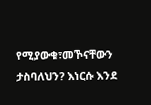የሚያውቁ፣መኾናቸውን ታስባለህን? እነርሱ እንደ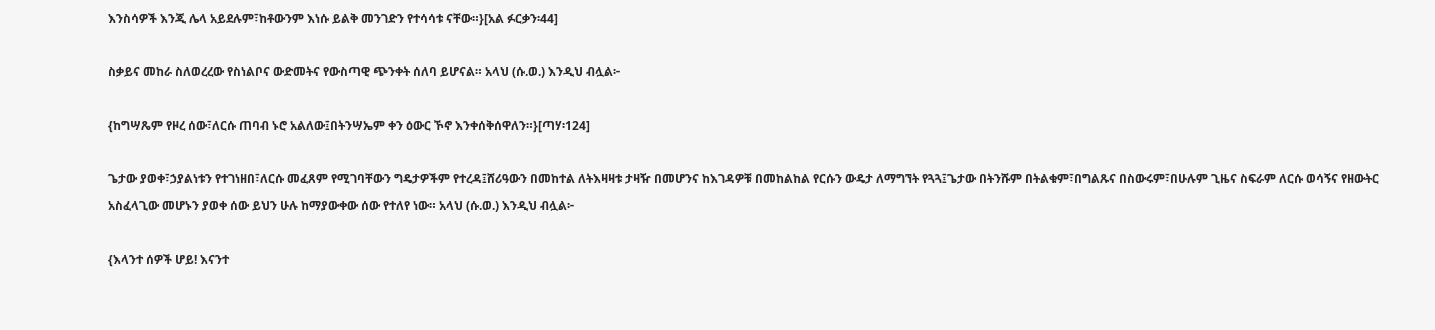እንስሳዎች እንጂ ሌላ አይደሉም፣ከቶውንም እነሱ ይልቅ መንገድን የተሳሳቱ ናቸው።}[አል ፉርቃን፡44]

ስቃይና መከራ ስለወረረው የስነልቦና ውድመትና የውስጣዊ ጭንቀት ሰለባ ይሆናል። አላህ (ሱ.ወ.) እንዲህ ብሏል፦

{ከግሣጼም የዞረ ሰው፣ለርሱ ጠባብ ኑሮ አልለው፤በትንሣኤም ቀን ዕውር ኾኖ እንቀሰቅሰዋለን።}[ጣሃ፡124]

ጌታው ያወቀ፣ኃያልነቱን የተገነዘበ፣ለርሱ መፈጸም የሚገባቸውን ግዴታዎችም የተረዳ፤ሸሪዓውን በመከተል ለትእዛዛቱ ታዛዥ በመሆንና ከእገዳዎቹ በመከልከል የርሱን ውዴታ ለማግኘት የጓጓ፤ጌታው በትንሹም በትልቁም፣በግልጹና በስውሩም፣በሁሉም ጊዜና ስፍራም ለርሱ ወሳኝና የዘውትር አስፈላጊው መሆኑን ያወቀ ሰው ይህን ሁሉ ከማያውቀው ሰው የተለየ ነው። አላህ (ሱ.ወ.) እንዲህ ብሏል፦

{እላንተ ሰዎች ሆይ! እናንተ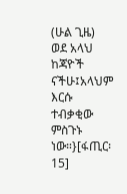(ሁል ጊዜ) ወደ አላህ ከጃዮች ናችሁ፤አላህም እርሱ ተብቃቂው ምስጉኑ ነው።}[ፋጢር፡15]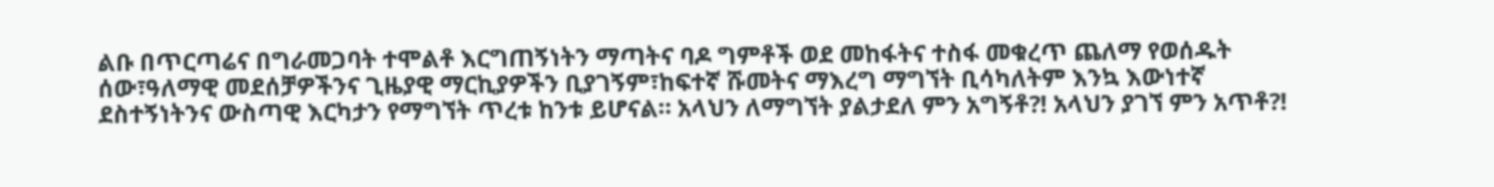ልቡ በጥርጣሬና በግራመጋባት ተሞልቶ እርግጠኝነትን ማጣትና ባዶ ግምቶች ወደ መከፋትና ተስፋ መቁረጥ ጨለማ የወሰዱት ሰው፣ዓለማዊ መደሰቻዎችንና ጊዜያዊ ማርኪያዎችን ቢያገኝም፣ከፍተኛ ሹመትና ማእረግ ማግኘት ቢሳካለትም እንኳ እውነተኛ ደስተኝነትንና ውስጣዊ እርካታን የማግኘት ጥረቱ ከንቱ ይሆናል። አላህን ለማግኘት ያልታደለ ምን አግኝቶ?! አላህን ያገኘ ምን አጥቶ?!